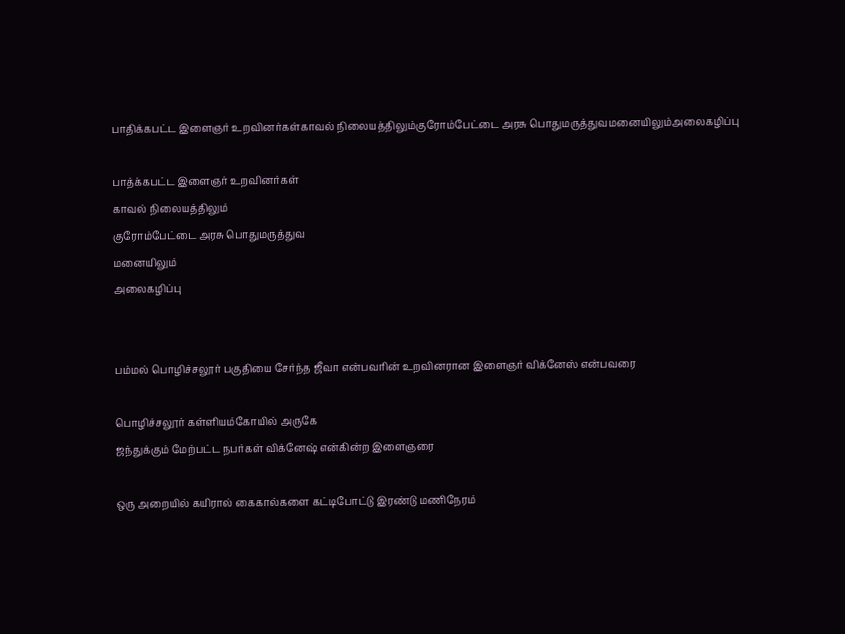பாதிக்கபட்ட இளைஞர் உறவினர்கள்காவல் நிலையத்திலும்குரோம்பேட்டை அரசு பொதுமருத்துவமனையிலும்அலைகழிப்பு

பாத்க்கபட்ட இளைஞர் உறவினர்கள்
காவல் நிலையத்திலும்
குரோம்பேட்டை அரசு பொதுமருத்துவ
மனையிலும்
அலைகழிப்பு


பம்மல் பொழிச்சலூர் பகுதியை சேர்ந்த ஜீவா என்பவரின் உறவினரான இளைஞர் விக்னேஸ் என்பவரை

பொழிச்சலூர் கள்ளியம்கோயில் அருகே
ஜந்துக்கும் மேற்பட்ட நபர்கள் விக்னேஷ் என்கின்ற இளைஞரை

ஒரு அறையில் கயிரால் கைகால்களை கட்டிபோட்டு இரண்டு மணிநேரம்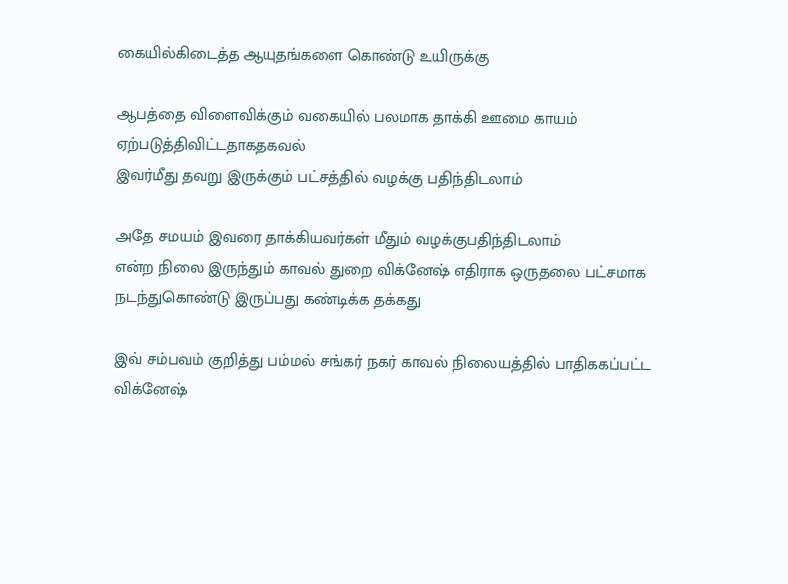கையில்கிடைத்த ஆயுதங்களை கொண்டு உயிருக்கு

ஆபத்தை விளைவிக்கும் வகையில் பலமாக தாக்கி ஊமை காயம் ஏற்படுத்திவிட்டதாகதகவல்
இவர்மீது தவறு இருக்கும் பட்சத்தில் வழக்கு பதிந்திடலாம்

அதே சமயம் இவரை தாக்கியவர்கள் மீதும் வழக்குபதிந்திடலாம்
என்ற நிலை இருந்தும் காவல் துறை விக்னேஷ் எதிராக ஒருதலை பட்சமாக நடந்துகொண்டு இருப்பது கண்டிக்க தக்கது

இவ் சம்பவம் குறித்து பம்மல் சங்கர் நகர் காவல் நிலையத்தில் பாதிககப்பட்ட விக்னேஷ்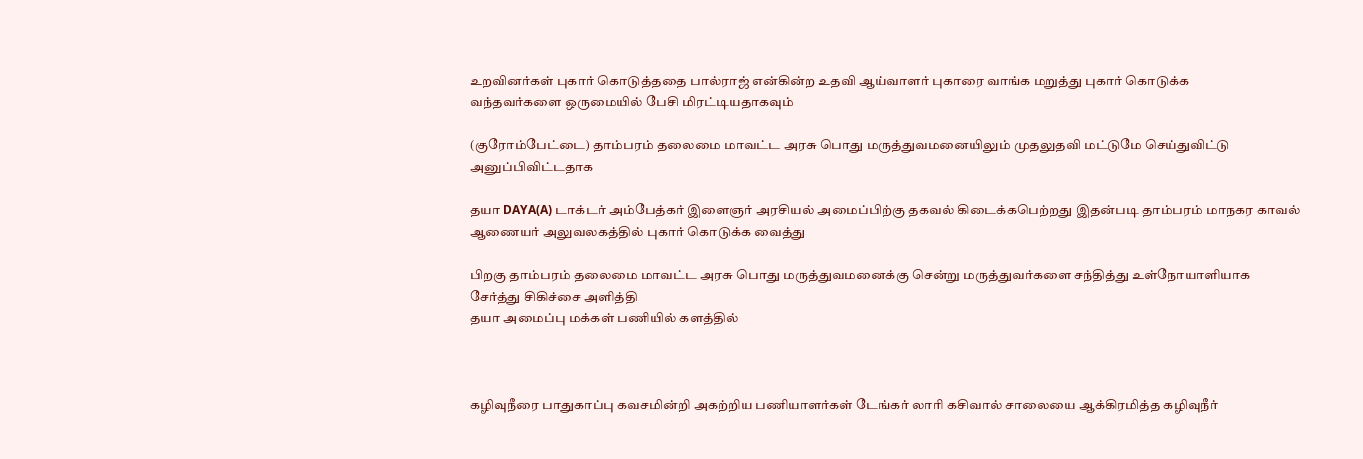உறவினர்கள் புகார் கொடுத்ததை பால்ராஜ் என்கின்ற உதவி ஆய்வாளர் புகாரை வாங்க மறுத்து புகார் கொடுக்க
வந்தவர்களை ஒருமையில் பேசி மிரட்டியதாகவும்

(குரோம்பேட்டை) தாம்பரம் தலைமை மாவட்ட அரசு பொது மருத்துவமனையிலும் முதலுதவி மட்டுமே செய்துவிட்டு அனுப்பிவிட்டதாக

தயா DAYA(A) டாக்டர் அம்பேத்கர் இளைஞர் அரசியல் அமைப்பிற்கு தகவல் கிடைக்கபெற்றது இதன்படி தாம்பரம் மாநகர காவல் ஆணையர் அலுவலகத்தில் புகார் கொடுக்க வைத்து

பிறகு தாம்பரம் தலைமை மாவட்ட அரசு பொது மருத்துவமனைக்கு சென்று மருத்துவர்களை சந்தித்து உள்நோயாளியாக சேர்த்து சிகிச்சை அளித்தி
தயா அமைப்பு மக்கள் பணியில் களத்தில்



கழிவுநீரை பாதுகாப்பு கவசமின்றி அகற்றிய பணியாளர்கள் டேங்கர் லாரி கசிவால் சாலையை ஆக்கிரமித்த கழிவுநீர்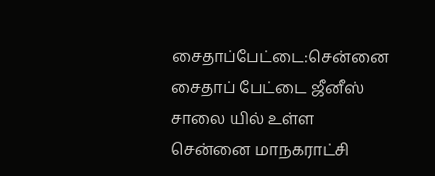சைதாப்பேட்டை:சென்னை சைதாப் பேட்டை ஜீனீஸ் சாலை யில் உள்ள சென்னை மாநகராட்சி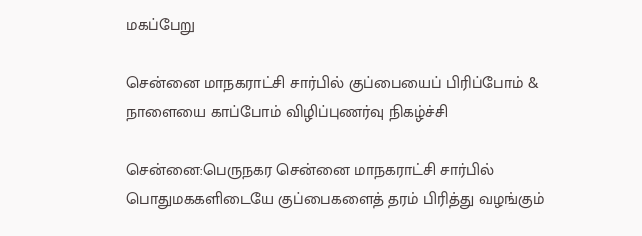மகப்பேறு

சென்னை மாநகராட்சி சார்பில் குப்பையைப் பிரிப்போம் & நாளையை காப்போம் விழிப்புணர்வு நிகழ்ச்சி

சென்னை:பெருநகர சென்னை மாநகராட்சி சார்பில் பொதுமககளிடையே குப்பைகளைத் தரம் பிரித்து வழங்கும்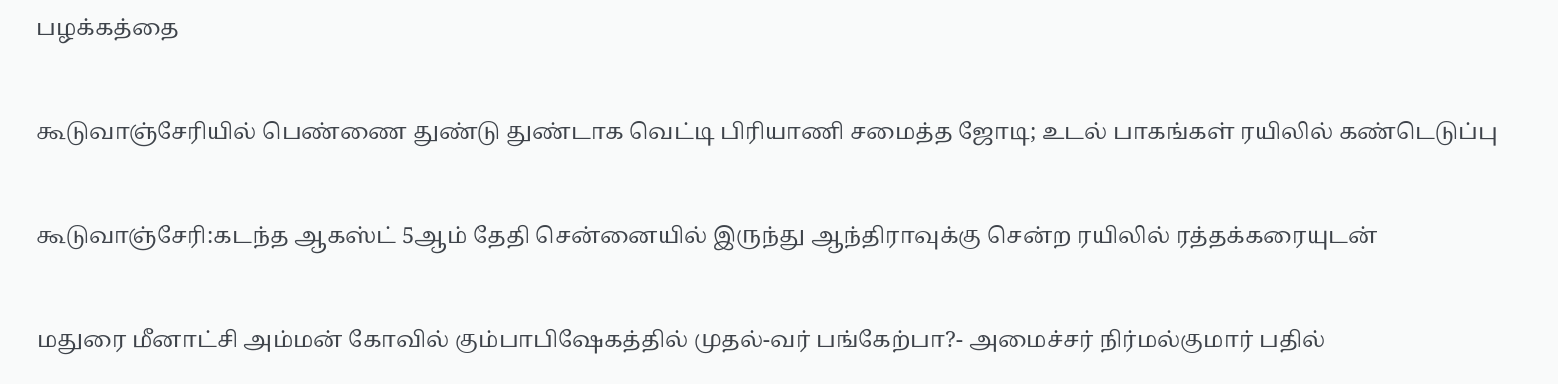பழக்கத்தை

கூடுவாஞ்சேரியில் பெண்ணை துண்டு துண்டாக வெட்டி பிரியாணி சமைத்த ஜோடி; உடல் பாகங்கள் ரயிலில் கண்டெடுப்பு

கூடுவாஞ்சேரி:கடந்த ஆகஸ்ட் 5ஆம் தேதி சென்னையில் இருந்து ஆந்திராவுக்கு சென்ற ரயிலில் ரத்தக்கரையுடன்

மதுரை மீனாட்சி அம்மன் கோவில் கும்பாபிஷேகத்தில் முதல்-வர் பங்கேற்பா?- அமைச்சர் நிர்மல்குமார் பதில்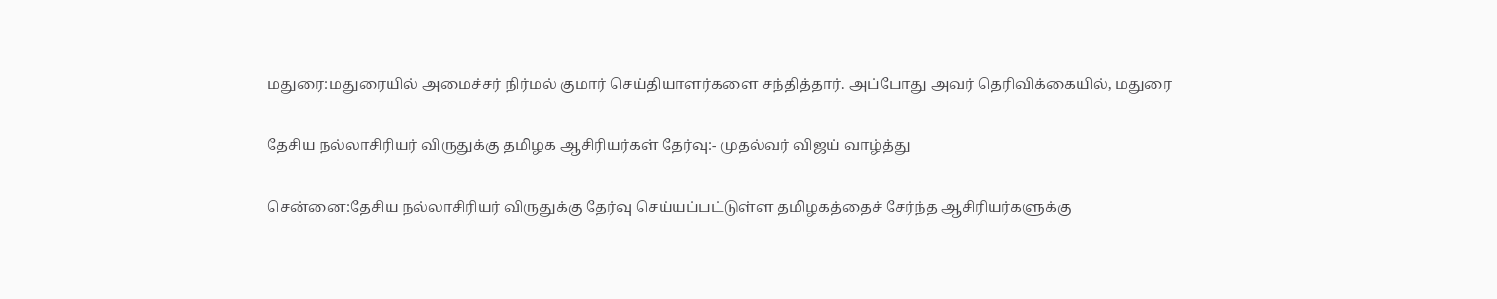மதுரை:மதுரையில் அமைச்சர் நிர்மல் குமார் செய்தியாளர்களை சந்தித்தார். அப்போது அவர் தெரிவிக்கையில், மதுரை

தேசிய நல்லாசிரியர் விருதுக்கு தமிழக ஆசிரியர்கள் தேர்வு:- முதல்வர் விஜய் வாழ்த்து

சென்னை:தேசிய நல்லாசிரியர் விருதுக்கு தேர்வு செய்யப்பட்டுள்ள தமிழகத்தைச் சேர்ந்த ஆசிரியர்களுக்கு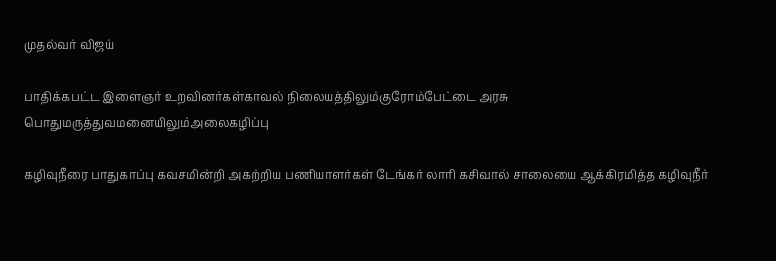முதல்வர் விஜய்

பாதிக்கபட்ட இளைஞர் உறவினர்கள்காவல் நிலையத்திலும்குரோம்பேட்டை அரசு பொதுமருத்துவமனையிலும்அலைகழிப்பு

கழிவுநீரை பாதுகாப்பு கவசமின்றி அகற்றிய பணியாளர்கள் டேங்கர் லாரி கசிவால் சாலையை ஆக்கிரமித்த கழிவுநீர்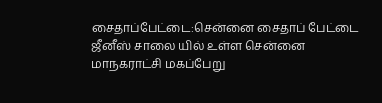சைதாப்பேட்டை:சென்னை சைதாப் பேட்டை ஜீனீஸ் சாலை யில் உள்ள சென்னை மாநகராட்சி மகப்பேறு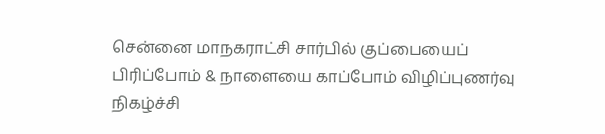சென்னை மாநகராட்சி சார்பில் குப்பையைப் பிரிப்போம் & நாளையை காப்போம் விழிப்புணர்வு நிகழ்ச்சி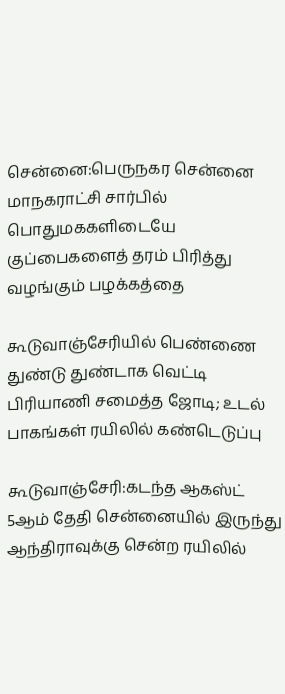சென்னை:பெருநகர சென்னை மாநகராட்சி சார்பில் பொதுமககளிடையே குப்பைகளைத் தரம் பிரித்து வழங்கும் பழக்கத்தை

கூடுவாஞ்சேரியில் பெண்ணை துண்டு துண்டாக வெட்டி பிரியாணி சமைத்த ஜோடி; உடல் பாகங்கள் ரயிலில் கண்டெடுப்பு

கூடுவாஞ்சேரி:கடந்த ஆகஸ்ட் 5ஆம் தேதி சென்னையில் இருந்து ஆந்திராவுக்கு சென்ற ரயிலில்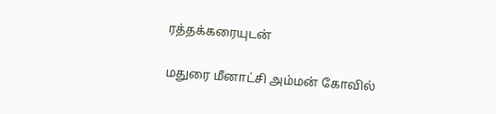ரத்தக்கரையுடன்

மதுரை மீனாட்சி அம்மன் கோவில்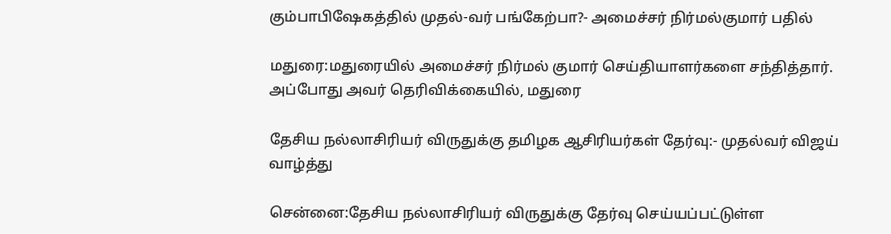கும்பாபிஷேகத்தில் முதல்-வர் பங்கேற்பா?- அமைச்சர் நிர்மல்குமார் பதில்

மதுரை:மதுரையில் அமைச்சர் நிர்மல் குமார் செய்தியாளர்களை சந்தித்தார். அப்போது அவர் தெரிவிக்கையில், மதுரை

தேசிய நல்லாசிரியர் விருதுக்கு தமிழக ஆசிரியர்கள் தேர்வு:- முதல்வர் விஜய் வாழ்த்து

சென்னை:தேசிய நல்லாசிரியர் விருதுக்கு தேர்வு செய்யப்பட்டுள்ள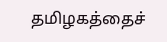தமிழகத்தைச்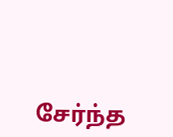சேர்ந்த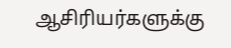ஆசிரியர்களுக்கு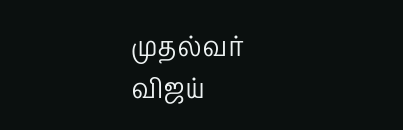முதல்வர் விஜய்